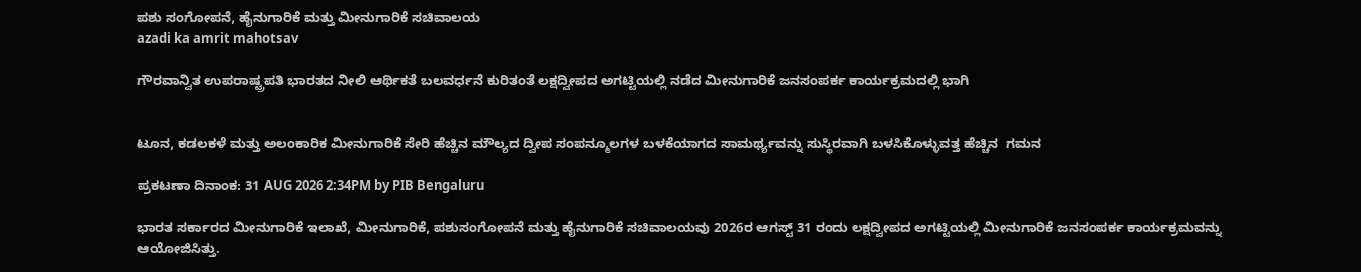ಪಶು ಸಂಗೋಪನೆ, ಹೈನುಗಾರಿಕೆ ಮತ್ತು ಮೀನುಗಾರಿಕೆ ಸಚಿವಾಲಯ
azadi ka amrit mahotsav

ಗೌರವಾನ್ವಿತ ಉಪರಾಷ್ಟ್ರಪತಿ ಭಾರತದ ನೀಲಿ ಆರ್ಥಿಕತೆ ಬಲವರ್ಧನೆ ಕುರಿತಂತೆ ಲಕ್ಷದ್ವೀಪದ ಅಗಟ್ಟಿಯಲ್ಲಿ ನಡೆದ ಮೀನುಗಾರಿಕೆ ಜನಸಂಪರ್ಕ ಕಾರ್ಯಕ್ರಮದಲ್ಲಿ ಭಾಗಿ


ಟೂನ, ಕಡಲಕಳೆ ಮತ್ತು ಅಲಂಕಾರಿಕ ಮೀನುಗಾರಿಕೆ ಸೇರಿ ಹೆಚ್ಚಿನ ಮೌಲ್ಯದ ದ್ವೀಪ ಸಂಪನ್ಮೂಲಗಳ ಬಳಕೆಯಾಗದ ಸಾಮರ್ಥ್ಯವನ್ನು ಸುಸ್ಥಿರವಾಗಿ ಬಳಸಿಕೊಳ್ಳುವತ್ತ ಹೆಚ್ಚಿನ  ಗಮನ

ಪ್ರಕಟಣಾ ದಿನಾಂಕ: 31 AUG 2026 2:34PM by PIB Bengaluru

ಭಾರತ ಸರ್ಕಾರದ ಮೀನುಗಾರಿಕೆ ಇಲಾಖೆ, ಮೀನುಗಾರಿಕೆ, ಪಶುಸಂಗೋಪನೆ ಮತ್ತು ಹೈನುಗಾರಿಕೆ ಸಚಿವಾಲಯವು 2026ರ ಆಗಸ್ಟ್ 31 ರಂದು ಲಕ್ಷದ್ವೀಪದ ಅಗಟ್ಟಿಯಲ್ಲಿ ಮೀನುಗಾರಿಕೆ ಜನಸಂಪರ್ಕ ಕಾರ್ಯಕ್ರಮವನ್ನು ಆಯೋಜಿಸಿತ್ತು.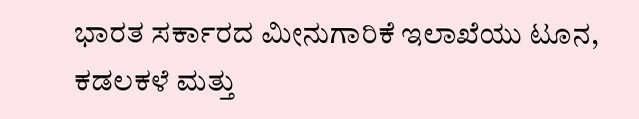ಭಾರತ ಸರ್ಕಾರದ ಮೀನುಗಾರಿಕೆ ಇಲಾಖೆಯು ಟೂನ, ಕಡಲಕಳೆ ಮತ್ತು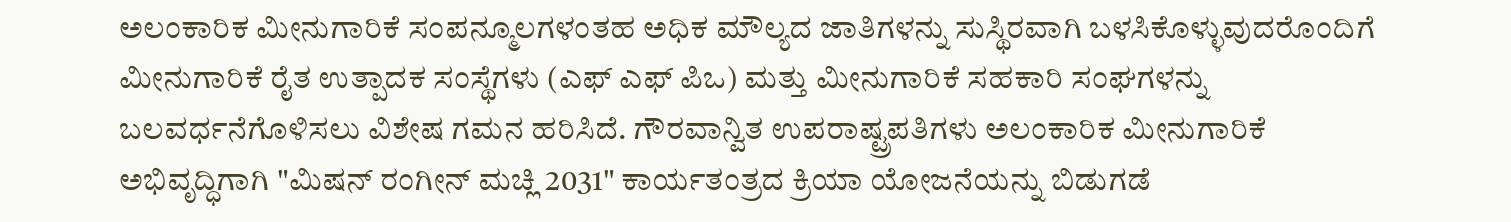ಅಲಂಕಾರಿಕ ಮೀನುಗಾರಿಕೆ ಸಂಪನ್ಮೂಲಗಳಂತಹ ಅಧಿಕ ಮೌಲ್ಯದ ಜಾತಿಗಳನ್ನು ಸುಸ್ಥಿರವಾಗಿ ಬಳಸಿಕೊಳ್ಳುವುದರೊಂದಿಗೆ ಮೀನುಗಾರಿಕೆ ರೈತ ಉತ್ಪಾದಕ ಸಂಸ್ಥೆಗಳು (ಎಫ್ ಎಫ್ ಪಿಒ) ಮತ್ತು ಮೀನುಗಾರಿಕೆ ಸಹಕಾರಿ ಸಂಘಗಳನ್ನು ಬಲವರ್ಧನೆಗೊಳಿಸಲು ವಿಶೇಷ ಗಮನ ಹರಿಸಿದೆ. ಗೌರವಾನ್ವಿತ ಉಪರಾಷ್ಟ್ರಪತಿಗಳು ಅಲಂಕಾರಿಕ ಮೀನುಗಾರಿಕೆ ಅಭಿವೃದ್ಧಿಗಾಗಿ "ಮಿಷನ್ ರಂಗೀನ್ ಮಚ್ಲಿ 2031" ಕಾರ್ಯತಂತ್ರದ ಕ್ರಿಯಾ ಯೋಜನೆಯನ್ನು ಬಿಡುಗಡೆ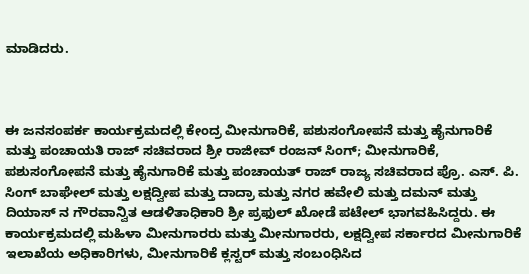ಮಾಡಿದರು.



ಈ ಜನಸಂಪರ್ಕ ಕಾರ್ಯಕ್ರಮದಲ್ಲಿ ಕೇಂದ್ರ ಮೀನುಗಾರಿಕೆ, ಪಶುಸಂಗೋಪನೆ ಮತ್ತು ಹೈನುಗಾರಿಕೆ ಮತ್ತು ಪಂಚಾಯತಿ ರಾಜ್ ಸಚಿವರಾದ ಶ್ರೀ ರಾಜೀವ್ ರಂಜನ್ ಸಿಂಗ್; ಮೀನುಗಾರಿಕೆ, ಪಶುಸಂಗೋಪನೆ ಮತ್ತು ಹೈನುಗಾರಿಕೆ ಮತ್ತು ಪಂಚಾಯತ್ ರಾಜ್ ರಾಜ್ಯ ಸಚಿವರಾದ ಪ್ರೊ. ಎಸ್. ಪಿ. ಸಿಂಗ್ ಬಾಘೇಲ್ ಮತ್ತು ಲಕ್ಷದ್ವೀಪ ಮತ್ತು ದಾದ್ರಾ ಮತ್ತು ನಗರ ಹವೇಲಿ ಮತ್ತು ದಮನ್ ಮತ್ತು ದಿಯಾಸ್ ನ ಗೌರವಾನ್ವಿತ ಆಡಳಿತಾಧಿಕಾರಿ ಶ್ರೀ ಪ್ರಫುಲ್ ಖೋಡೆ ಪಟೇಲ್ ಭಾಗವಹಿಸಿದ್ದರು. ಈ ಕಾರ್ಯಕ್ರಮದಲ್ಲಿ ಮಹಿಳಾ ಮೀನುಗಾರರು ಮತ್ತು ಮೀನುಗಾರರು, ಲಕ್ಷದ್ವೀಪ ಸರ್ಕಾರದ ಮೀನುಗಾರಿಕೆ ಇಲಾಖೆಯ ಅಧಿಕಾರಿಗಳು, ಮೀನುಗಾರಿಕೆ ಕ್ಲಸ್ಟರ್ ಮತ್ತು ಸಂಬಂಧಿಸಿದ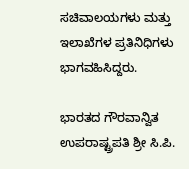ಸಚಿವಾಲಯಗಳು ಮತ್ತು ಇಲಾಖೆಗಳ ಪ್ರತಿನಿಧಿಗಳು ಭಾಗವಹಿಸಿದ್ದರು.

ಭಾರತದ ಗೌರವಾನ್ವಿತ ಉಪರಾಷ್ಟ್ರಪತಿ ಶ್ರೀ ಸಿ.ಪಿ.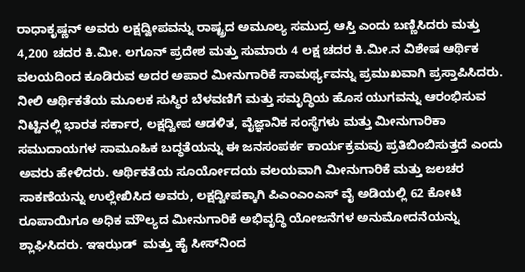ರಾಧಾಕೃಷ್ಣನ್ ಅವರು ಲಕ್ಷದ್ವೀಪವನ್ನು ರಾಷ್ಟ್ರದ ಅಮೂಲ್ಯ ಸಮುದ್ರ ಆಸ್ತಿ ಎಂದು ಬಣ್ಣಿಸಿದರು ಮತ್ತು 4,200 ಚದರ ಕಿ.ಮೀ. ಲಗೂನ್ ಪ್ರದೇಶ ಮತ್ತು ಸುಮಾರು 4 ಲಕ್ಷ ಚದರ ಕಿ.ಮೀ.ನ ವಿಶೇಷ ಆರ್ಥಿಕ ವಲಯದಿಂದ ಕೂಡಿರುವ ಅದರ ಅಪಾರ ಮೀನುಗಾರಿಕೆ ಸಾಮರ್ಥ್ಯವನ್ನು ಪ್ರಮುಖವಾಗಿ ಪ್ರಸ್ತಾಪಿಸಿದರು. ನೀಲಿ ಆರ್ಥಿಕತೆಯ ಮೂಲಕ ಸುಸ್ಥಿರ ಬೆಳವಣಿಗೆ ಮತ್ತು ಸಮೃದ್ಧಿಯ ಹೊಸ ಯುಗವನ್ನು ಆರಂಭಿಸುವ ನಿಟ್ಟಿನಲ್ಲಿ ಭಾರತ ಸರ್ಕಾರ, ಲಕ್ಷದ್ವೀಪ ಆಡಳಿತ, ವೈಜ್ಞಾನಿಕ ಸಂಸ್ಥೆಗಳು ಮತ್ತು ಮೀನುಗಾರಿಕಾ ಸಮುದಾಯಗಳ ಸಾಮೂಹಿಕ ಬದ್ಧತೆಯನ್ನು ಈ ಜನಸಂಪರ್ಕ ಕಾರ್ಯಕ್ರಮವು ಪ್ರತಿಬಿಂಬಿಸುತ್ತದೆ ಎಂದು ಅವರು ಹೇಳಿದರು. ಆರ್ಥಿಕತೆಯ ಸೂರ್ಯೋದಯ ವಲಯವಾಗಿ ಮೀನುಗಾರಿಕೆ ಮತ್ತು ಜಲಚರ ಸಾಕಣೆಯನ್ನು ಉಲ್ಲೇಖಿಸಿದ ಅವರು, ಲಕ್ಷದ್ವೀಪಕ್ಕಾಗಿ ಪಿಎಂಎಂಎಸ್ ವೈ ಅಡಿಯಲ್ಲಿ 62 ಕೋಟಿ ರೂಪಾಯಿಗೂ ಅಧಿಕ ಮೌಲ್ಯದ ಮೀನುಗಾರಿಕೆ ಅಭಿವೃದ್ಧಿ ಯೋಜನೆಗಳ ಅನುಮೋದನೆಯನ್ನು ಶ್ಲಾಘಿಸಿದರು. ಇಇಝಡ್  ಮತ್ತು ಹೈ ಸೀಸ್‌ನಿಂದ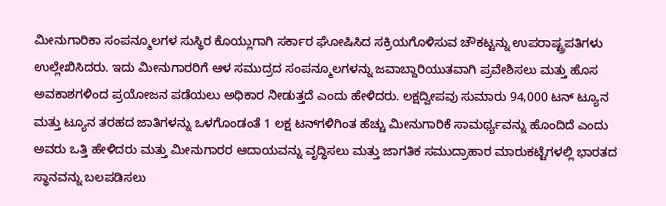ಮೀನುಗಾರಿಕಾ ಸಂಪನ್ಮೂಲಗಳ ಸುಸ್ಥಿರ ಕೊಯ್ಲುಗಾಗಿ ಸರ್ಕಾರ ಘೋಷಿಸಿದ ಸಕ್ರಿಯಗೊಳಿಸುವ ಚೌಕಟ್ಟನ್ನು ಉಪರಾಷ್ಟ್ರಪತಿಗಳು ಉಲ್ಲೇಖಿಸಿದರು. ಇದು ಮೀನುಗಾರರಿಗೆ ಆಳ ಸಮುದ್ರದ ಸಂಪನ್ಮೂಲಗಳನ್ನು ಜವಾಬ್ದಾರಿಯುತವಾಗಿ ಪ್ರವೇಶಿಸಲು ಮತ್ತು ಹೊಸ ಅವಕಾಶಗಳಿಂದ ಪ್ರಯೋಜನ ಪಡೆಯಲು ಅಧಿಕಾರ ನೀಡುತ್ತದೆ ಎಂದು ಹೇಳಿದರು. ಲಕ್ಷದ್ವೀಪವು ಸುಮಾರು 94,000 ಟನ್ ಟ್ಯೂನ ಮತ್ತು ಟ್ಯೂನ ತರಹದ ಜಾತಿಗಳನ್ನು ಒಳಗೊಂಡಂತೆ 1 ಲಕ್ಷ ಟನ್‌ಗಳಿಗಿಂತ ಹೆಚ್ಚು ಮೀನುಗಾರಿಕೆ ಸಾಮರ್ಥ್ಯವನ್ನು ಹೊಂದಿದೆ ಎಂದು ಅವರು ಒತ್ತಿ ಹೇಳಿದರು ಮತ್ತು ಮೀನುಗಾರರ ಆದಾಯವನ್ನು ವೃದ್ಧಿಸಲು ಮತ್ತು ಜಾಗತಿಕ ಸಮುದ್ರಾಹಾರ ಮಾರುಕಟ್ಟೆಗಳಲ್ಲಿ ಭಾರತದ ಸ್ಥಾನವನ್ನು ಬಲಪಡಿಸಲು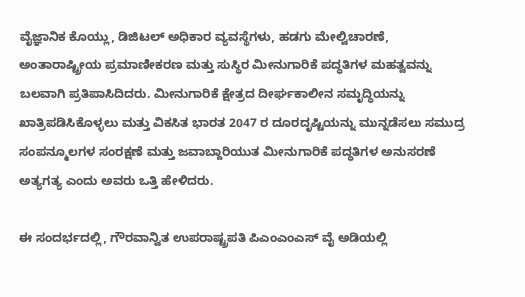ವೈಜ್ಞಾನಿಕ ಕೊಯ್ಲು, ಡಿಜಿಟಲ್ ಅಧಿಕಾರ ವ್ಯವಸ್ಥೆಗಳು, ಹಡಗು ಮೇಲ್ವಿಚಾರಣೆ, ಅಂತಾರಾಷ್ಟ್ರೀಯ ಪ್ರಮಾಣೀಕರಣ ಮತ್ತು ಸುಸ್ಥಿರ ಮೀನುಗಾರಿಕೆ ಪದ್ಧತಿಗಳ ಮಹತ್ವವನ್ನು ಬಲವಾಗಿ ಪ್ರತಿಪಾಸಿದಿದರು. ಮೀನುಗಾರಿಕೆ ಕ್ಷೇತ್ರದ ದೀರ್ಘಕಾಲೀನ ಸಮೃದ್ಧಿಯನ್ನು ಖಾತ್ರಿಪಡಿಸಿಕೊಳ್ಳಲು ಮತ್ತು ವಿಕಸಿತ ಭಾರತ 2047 ರ ದೂರದೃಷ್ಟಿಯನ್ನು ಮುನ್ನಡೆಸಲು ಸಮುದ್ರ ಸಂಪನ್ಮೂಲಗಳ ಸಂರಕ್ಷಣೆ ಮತ್ತು ಜವಾಬ್ದಾರಿಯುತ ಮೀನುಗಾರಿಕೆ ಪದ್ಧತಿಗಳ ಅನುಸರಣೆ ಅತ್ಯಗತ್ಯ ಎಂದು ಅವರು ಒತ್ತಿ ಹೇಳಿದರು.

ಈ ಸಂದರ್ಭದಲ್ಲಿ, ಗೌರವಾನ್ವಿತ ಉಪರಾಷ್ಟ್ರಪತಿ ಪಿಎಂಎಂಎಸ್ ವೈ ಅಡಿಯಲ್ಲಿ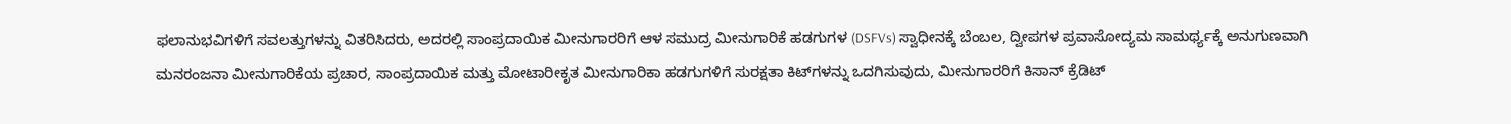ಫಲಾನುಭವಿಗಳಿಗೆ ಸವಲತ್ತುಗಳನ್ನು ವಿತರಿಸಿದರು, ಅದರಲ್ಲಿ ಸಾಂಪ್ರದಾಯಿಕ ಮೀನುಗಾರರಿಗೆ ಆಳ ಸಮುದ್ರ ಮೀನುಗಾರಿಕೆ ಹಡಗುಗಳ (DSFVs) ಸ್ವಾಧೀನಕ್ಕೆ ಬೆಂಬಲ, ದ್ವೀಪಗಳ ಪ್ರವಾಸೋದ್ಯಮ ಸಾಮರ್ಥ್ಯಕ್ಕೆ ಅನುಗುಣವಾಗಿ ಮನರಂಜನಾ ಮೀನುಗಾರಿಕೆಯ ಪ್ರಚಾರ, ಸಾಂಪ್ರದಾಯಿಕ ಮತ್ತು ಮೋಟಾರೀಕೃತ ಮೀನುಗಾರಿಕಾ ಹಡಗುಗಳಿಗೆ ಸುರಕ್ಷತಾ ಕಿಟ್‌ಗಳನ್ನು ಒದಗಿಸುವುದು, ಮೀನುಗಾರರಿಗೆ ಕಿಸಾನ್ ಕ್ರೆಡಿಟ್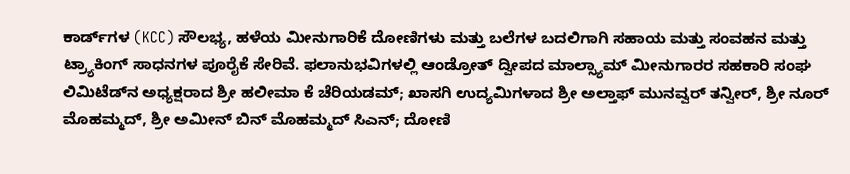ಕಾರ್ಡ್‌ಗಳ (KCC) ಸೌಲಭ್ಯ, ಹಳೆಯ ಮೀನುಗಾರಿಕೆ ದೋಣಿಗಳು ಮತ್ತು ಬಲೆಗಳ ಬದಲಿಗಾಗಿ ಸಹಾಯ ಮತ್ತು ಸಂವಹನ ಮತ್ತು ಟ್ರ್ಯಾಕಿಂಗ್ ಸಾಧನಗಳ ಪೂರೈಕೆ ಸೇರಿವೆ. ಫಲಾನುಭವಿಗಳಲ್ಲಿ ಆಂಡ್ರೋತ್ ದ್ವೀಪದ ಮಾಲ್ಸ್ಯಾಮ್ ಮೀನುಗಾರರ ಸಹಕಾರಿ ಸಂಘ ಲಿಮಿಟೆಡ್‌ನ ಅಧ್ಯಕ್ಷರಾದ ಶ್ರೀ ಹಲೀಮಾ ಕೆ ಚೆರಿಯಡಮ್; ಖಾಸಗಿ ಉದ್ಯಮಿಗಳಾದ ಶ್ರೀ ಅಲ್ತಾಫ್ ಮುನವ್ವರ್ ತನ್ವೀರ್, ಶ್ರೀ ನೂರ್ ಮೊಹಮ್ಮದ್, ಶ್ರೀ ಅಮೀನ್ ಬಿನ್ ಮೊಹಮ್ಮದ್ ಸಿಎನ್; ದೋಣಿ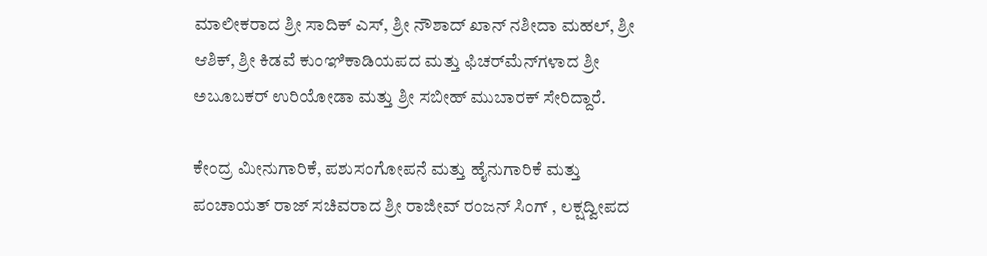ಮಾಲೀಕರಾದ ಶ್ರೀ ಸಾದಿಕ್ ಎಸ್, ಶ್ರೀ ನೌಶಾದ್ ಖಾನ್ ನಶೀದಾ ಮಹಲ್, ಶ್ರೀ ಆಶಿಕ್, ಶ್ರೀ ಕಿಡವೆ ಕುಂಞಿಕಾಡಿಯಪದ ಮತ್ತು ಫಿಚರ್‌ಮೆನ್‌ಗಳಾದ ಶ್ರೀ ಅಬೂಬಕರ್ ಉರಿಯೋಡಾ ಮತ್ತು ಶ್ರೀ ಸಬೀಹ್ ಮುಬಾರಕ್ ಸೇರಿದ್ದಾರೆ.

ಕೇಂದ್ರ ಮೀನುಗಾರಿಕೆ, ಪಶುಸಂಗೋಪನೆ ಮತ್ತು ಹೈನುಗಾರಿಕೆ ಮತ್ತು ಪಂಚಾಯತ್ ರಾಜ್ ಸಚಿವರಾದ ಶ್ರೀ ರಾಜೀವ್ ರಂಜನ್ ಸಿಂಗ್ , ಲಕ್ಷದ್ವೀಪದ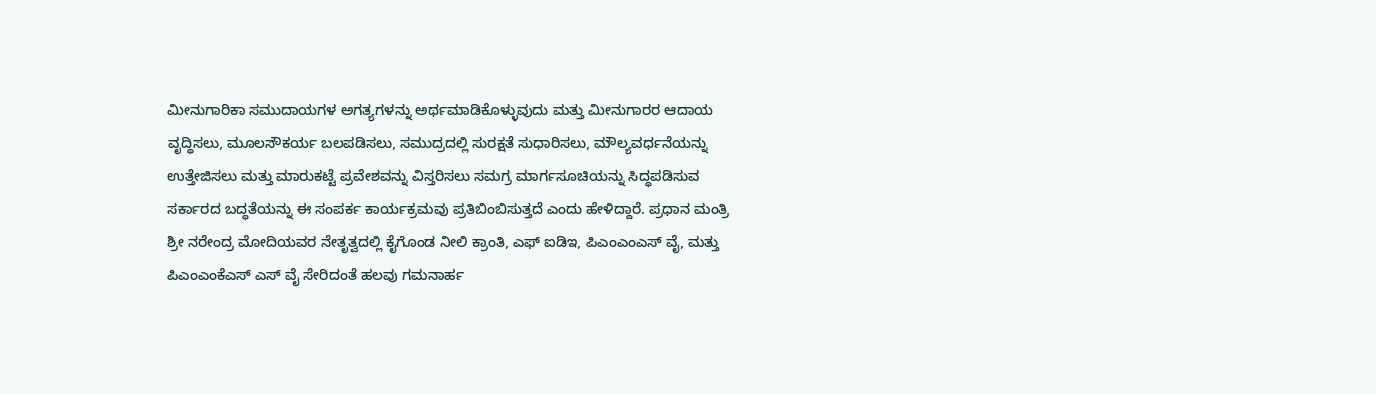ಮೀನುಗಾರಿಕಾ ಸಮುದಾಯಗಳ ಅಗತ್ಯಗಳನ್ನು ಅರ್ಥಮಾಡಿಕೊಳ್ಳುವುದು ಮತ್ತು ಮೀನುಗಾರರ ಆದಾಯ ವೃದ್ಧಿಸಲು, ಮೂಲಸೌಕರ್ಯ ಬಲಪಡಿಸಲು, ಸಮುದ್ರದಲ್ಲಿ ಸುರಕ್ಷತೆ ಸುಧಾರಿಸಲು, ಮೌಲ್ಯವರ್ಧನೆಯನ್ನು ಉತ್ತೇಜಿಸಲು ಮತ್ತು ಮಾರುಕಟ್ಟೆ ಪ್ರವೇಶವನ್ನು ವಿಸ್ತರಿಸಲು ಸಮಗ್ರ ಮಾರ್ಗಸೂಚಿಯನ್ನು ಸಿದ್ಧಪಡಿಸುವ ಸರ್ಕಾರದ ಬದ್ಧತೆಯನ್ನು ಈ ಸಂಪರ್ಕ ಕಾರ್ಯಕ್ರಮವು ಪ್ರತಿಬಿಂಬಿಸುತ್ತದೆ ಎಂದು ಹೇಳಿದ್ದಾರೆ. ಪ್ರಧಾನ ಮಂತ್ರಿ ಶ್ರೀ ನರೇಂದ್ರ ಮೋದಿಯವರ ನೇತೃತ್ವದಲ್ಲಿ ಕೈಗೊಂಡ ನೀಲಿ ಕ್ರಾಂತಿ, ಎಫ್ ಐಡಿಇ, ಪಿಎಂಎಂಎಸ್ ವೈ, ಮತ್ತು ಪಿಎಂಎಂಕೆಎಸ್ ಎಸ್ ವೈ ಸೇರಿದಂತೆ ಹಲವು ಗಮನಾರ್ಹ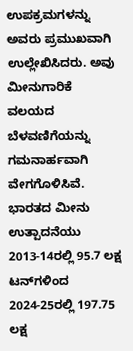ಉಪಕ್ರಮಗಳನ್ನು ಅವರು ಪ್ರಮುಖವಾಗಿ  ಉಲ್ಲೇಖಿಸಿದರು. ಅವು ಮೀನುಗಾರಿಕೆ ವಲಯದ ಬೆಳವಣಿಗೆಯನ್ನು ಗಮನಾರ್ಹವಾಗಿ ವೇಗಗೊಳಿಸಿವೆ. ಭಾರತದ ಮೀನು ಉತ್ಪಾದನೆಯು 2013-14ರಲ್ಲಿ 95.7 ಲಕ್ಷ ಟನ್‌ಗಳಿಂದ 2024-25ರಲ್ಲಿ 197.75 ಲಕ್ಷ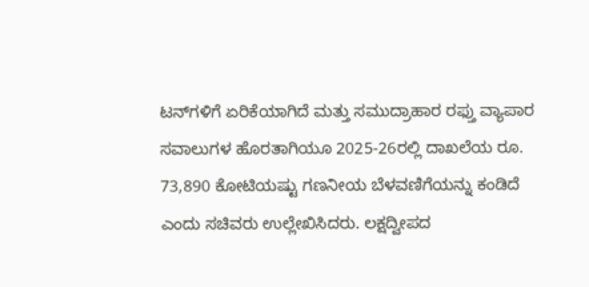ಟನ್‌ಗಳಿಗೆ ಏರಿಕೆಯಾಗಿದೆ ಮತ್ತು ಸಮುದ್ರಾಹಾರ ರಫ್ತು ವ್ಯಾಪಾರ ಸವಾಲುಗಳ ಹೊರತಾಗಿಯೂ 2025-26ರಲ್ಲಿ ದಾಖಲೆಯ ರೂ. 73,890 ಕೋಟಿಯಷ್ಟು ಗಣನೀಯ ಬೆಳವಣಿಗೆಯನ್ನು ಕಂಡಿದೆ ಎಂದು ಸಚಿವರು ಉಲ್ಲೇಖಿಸಿದರು. ಲಕ್ಷದ್ವೀಪದ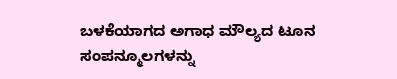ಬಳಕೆಯಾಗದ ಅಗಾಧ ಮೌಲ್ಯದ ಟೂನ ಸಂಪನ್ಮೂಲಗಳನ್ನು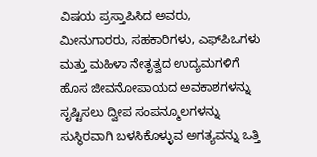ವಿಷಯ ಪ್ರಸ್ತಾಪಿಸಿದ ಅವರು, ಮೀನುಗಾರರು, ಸಹಕಾರಿಗಳು, ಎಫ್‌ಪಿಒಗಳು ಮತ್ತು ಮಹಿಳಾ ನೇತೃತ್ವದ ಉದ್ಯಮಗಳಿಗೆ ಹೊಸ ಜೀವನೋಪಾಯದ ಅವಕಾಶಗಳನ್ನು ಸೃಷ್ಟಿಸಲು ದ್ವೀಪ ಸಂಪನ್ಮೂಲಗಳನ್ನು ಸುಸ್ಥಿರವಾಗಿ ಬಳಸಿಕೊಳ್ಳುವ ಅಗತ್ಯವನ್ನು ಒತ್ತಿ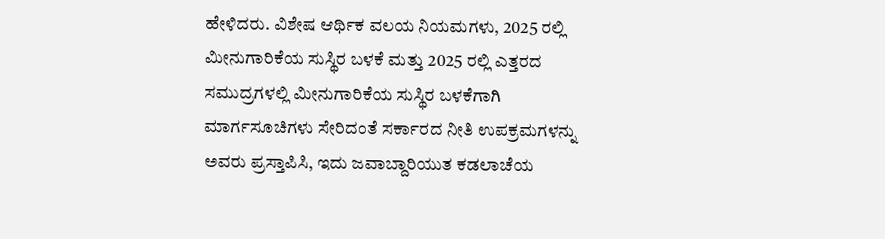ಹೇಳಿದರು. ವಿಶೇಷ ಆರ್ಥಿಕ ವಲಯ ನಿಯಮಗಳು, 2025 ರಲ್ಲಿ ಮೀನುಗಾರಿಕೆಯ ಸುಸ್ಥಿರ ಬಳಕೆ ಮತ್ತು 2025 ರಲ್ಲಿ ಎತ್ತರದ ಸಮುದ್ರಗಳಲ್ಲಿ ಮೀನುಗಾರಿಕೆಯ ಸುಸ್ಥಿರ ಬಳಕೆಗಾಗಿ ಮಾರ್ಗಸೂಚಿಗಳು ಸೇರಿದಂತೆ ಸರ್ಕಾರದ ನೀತಿ ಉಪಕ್ರಮಗಳನ್ನು ಅವರು ಪ್ರಸ್ತಾಪಿಸಿ, ಇದು ಜವಾಬ್ದಾರಿಯುತ ಕಡಲಾಚೆಯ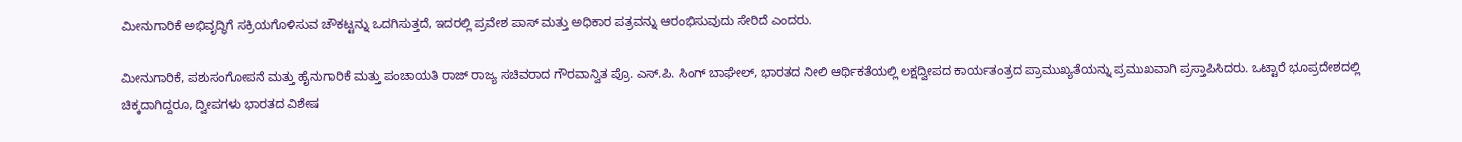ಮೀನುಗಾರಿಕೆ ಅಭಿವೃದ್ಧಿಗೆ ಸಕ್ರಿಯಗೊಳಿಸುವ ಚೌಕಟ್ಟನ್ನು ಒದಗಿಸುತ್ತದೆ, ಇದರಲ್ಲಿ ಪ್ರವೇಶ ಪಾಸ್ ಮತ್ತು ಅಧಿಕಾರ ಪತ್ರವನ್ನು ಆರಂಭಿಸುವುದು ಸೇರಿದೆ ಎಂದರು.

ಮೀನುಗಾರಿಕೆ, ಪಶುಸಂಗೋಪನೆ ಮತ್ತು ಹೈನುಗಾರಿಕೆ ಮತ್ತು ಪಂಚಾಯತಿ ರಾಜ್ ರಾಜ್ಯ ಸಚಿವರಾದ ಗೌರವಾನ್ವಿತ ಪ್ರೊ. ಎಸ್.ಪಿ. ಸಿಂಗ್ ಬಾಘೇಲ್, ಭಾರತದ ನೀಲಿ ಆರ್ಥಿಕತೆಯಲ್ಲಿ ಲಕ್ಷದ್ವೀಪದ ಕಾರ್ಯತಂತ್ರದ ಪ್ರಾಮುಖ್ಯತೆಯನ್ನು ಪ್ರಮುಖವಾಗಿ ಪ್ರಸ್ತಾಪಿಸಿದರು. ಒಟ್ಟಾರೆ ಭೂಪ್ರದೇಶದಲ್ಲಿ ಚಿಕ್ಕದಾಗಿದ್ದರೂ, ದ್ವೀಪಗಳು ಭಾರತದ ವಿಶೇಷ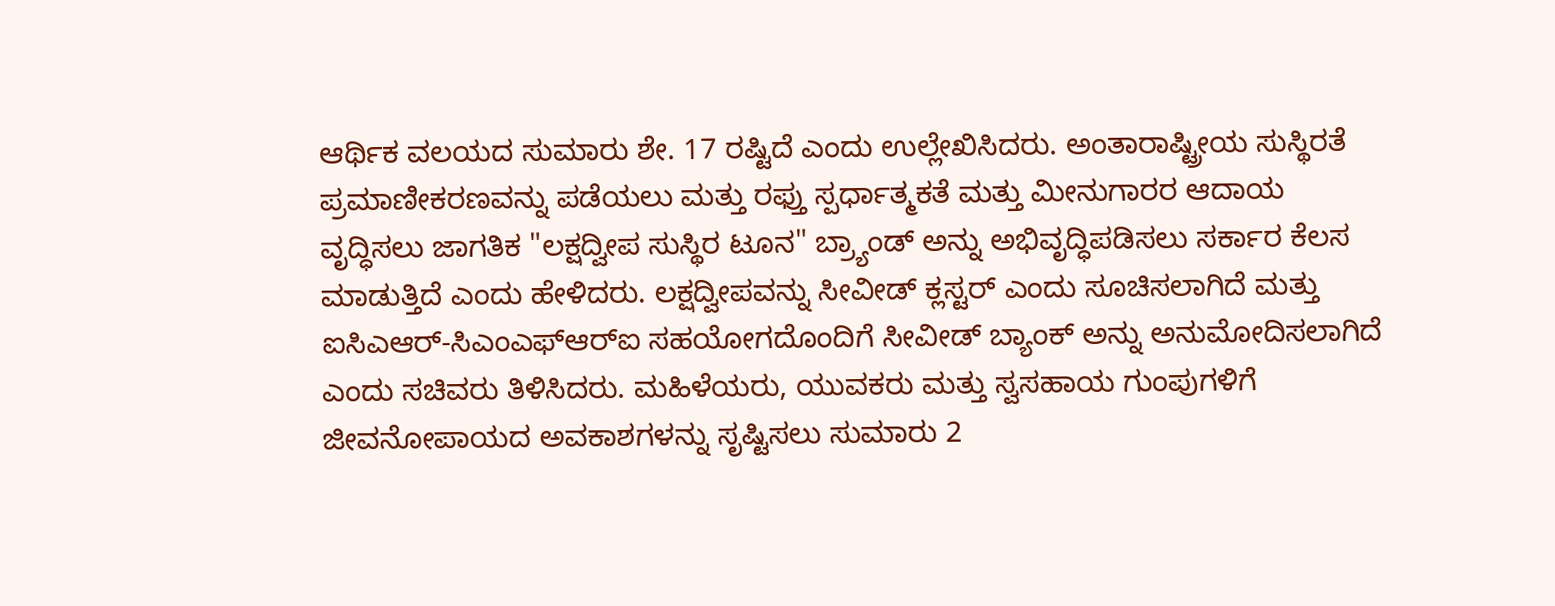ಆರ್ಥಿಕ ವಲಯದ ಸುಮಾರು ಶೇ. 17 ರಷ್ಟಿದೆ ಎಂದು ಉಲ್ಲೇಖಿಸಿದರು. ಅಂತಾರಾಷ್ಟ್ರೀಯ ಸುಸ್ಥಿರತೆ ಪ್ರಮಾಣೀಕರಣವನ್ನು ಪಡೆಯಲು ಮತ್ತು ರಫ್ತು ಸ್ಪರ್ಧಾತ್ಮಕತೆ ಮತ್ತು ಮೀನುಗಾರರ ಆದಾಯ ವೃದ್ಧಿಸಲು ಜಾಗತಿಕ "ಲಕ್ಷದ್ವೀಪ ಸುಸ್ಥಿರ ಟೂನ" ಬ್ರ್ಯಾಂಡ್ ಅನ್ನು ಅಭಿವೃದ್ಧಿಪಡಿಸಲು ಸರ್ಕಾರ ಕೆಲಸ ಮಾಡುತ್ತಿದೆ ಎಂದು ಹೇಳಿದರು. ಲಕ್ಷದ್ವೀಪವನ್ನು ಸೀವೀಡ್ ಕ್ಲಸ್ಟರ್ ಎಂದು ಸೂಚಿಸಲಾಗಿದೆ ಮತ್ತು ಐಸಿಎಆರ್-ಸಿಎಂಎಫ್‌ಆರ್‌ಐ ಸಹಯೋಗದೊಂದಿಗೆ ಸೀವೀಡ್ ಬ್ಯಾಂಕ್ ಅನ್ನು ಅನುಮೋದಿಸಲಾಗಿದೆ ಎಂದು ಸಚಿವರು ತಿಳಿಸಿದರು. ಮಹಿಳೆಯರು, ಯುವಕರು ಮತ್ತು ಸ್ವಸಹಾಯ ಗುಂಪುಗಳಿಗೆ ಜೀವನೋಪಾಯದ ಅವಕಾಶಗಳನ್ನು ಸೃಷ್ಟಿಸಲು ಸುಮಾರು 2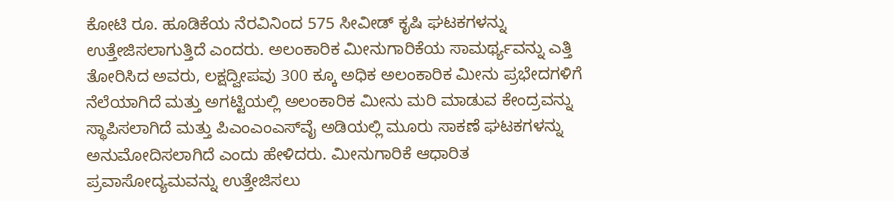ಕೋಟಿ ರೂ. ಹೂಡಿಕೆಯ ನೆರವಿನಿಂದ 575 ಸೀವೀಡ್ ಕೃಷಿ ಘಟಕಗಳನ್ನು ಉತ್ತೇಜಿಸಲಾಗುತ್ತಿದೆ ಎಂದರು. ಅಲಂಕಾರಿಕ ಮೀನುಗಾರಿಕೆಯ ಸಾಮರ್ಥ್ಯವನ್ನು ಎತ್ತಿ ತೋರಿಸಿದ ಅವರು, ಲಕ್ಷದ್ವೀಪವು 300 ಕ್ಕೂ ಅಧಿಕ ಅಲಂಕಾರಿಕ ಮೀನು ಪ್ರಭೇದಗಳಿಗೆ ನೆಲೆಯಾಗಿದೆ ಮತ್ತು ಅಗಟ್ಟಿಯಲ್ಲಿ ಅಲಂಕಾರಿಕ ಮೀನು ಮರಿ ಮಾಡುವ ಕೇಂದ್ರವನ್ನು ಸ್ಥಾಪಿಸಲಾಗಿದೆ ಮತ್ತು ಪಿಎಂಎಂಎಸ್‌ವೈ ಅಡಿಯಲ್ಲಿ ಮೂರು ಸಾಕಣೆ ಘಟಕಗಳನ್ನು ಅನುಮೋದಿಸಲಾಗಿದೆ ಎಂದು ಹೇಳಿದರು. ಮೀನುಗಾರಿಕೆ ಆಧಾರಿತ ಪ್ರವಾಸೋದ್ಯಮವನ್ನು ಉತ್ತೇಜಿಸಲು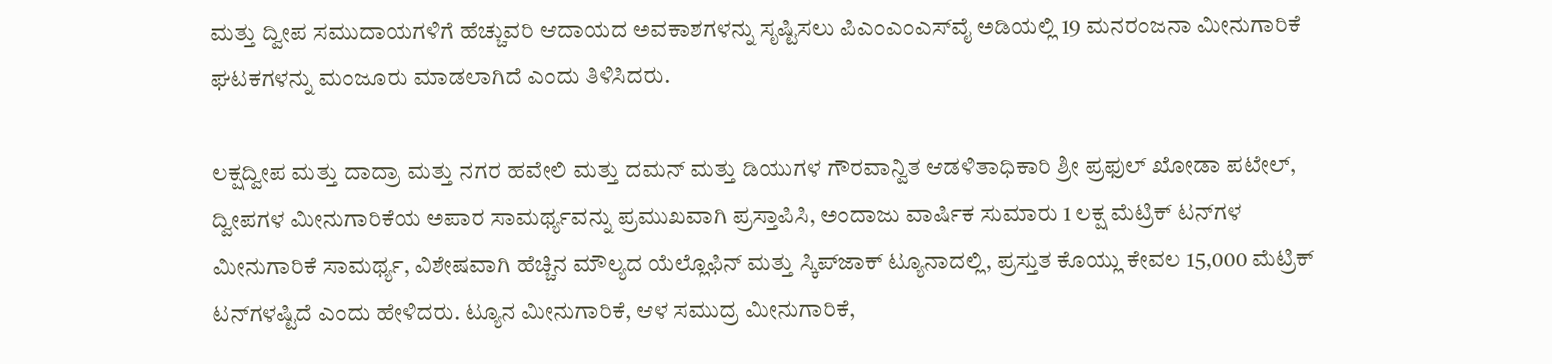ಮತ್ತು ದ್ವೀಪ ಸಮುದಾಯಗಳಿಗೆ ಹೆಚ್ಚುವರಿ ಆದಾಯದ ಅವಕಾಶಗಳನ್ನು ಸೃಷ್ಟಿಸಲು ಪಿಎಂಎಂಎಸ್‌ವೈ ಅಡಿಯಲ್ಲಿ 19 ಮನರಂಜನಾ ಮೀನುಗಾರಿಕೆ ಘಟಕಗಳನ್ನು ಮಂಜೂರು ಮಾಡಲಾಗಿದೆ ಎಂದು ತಿಳಿಸಿದರು.

ಲಕ್ಷದ್ವೀಪ ಮತ್ತು ದಾದ್ರಾ ಮತ್ತು ನಗರ ಹವೇಲಿ ಮತ್ತು ದಮನ್ ಮತ್ತು ಡಿಯುಗಳ ಗೌರವಾನ್ವಿತ ಆಡಳಿತಾಧಿಕಾರಿ ಶ್ರೀ ಪ್ರಫುಲ್ ಖೋಡಾ ಪಟೇಲ್, ದ್ವೀಪಗಳ ಮೀನುಗಾರಿಕೆಯ ಅಪಾರ ಸಾಮರ್ಥ್ಯವನ್ನು ಪ್ರಮುಖವಾಗಿ ಪ್ರಸ್ತಾಪಿಸಿ, ಅಂದಾಜು ವಾರ್ಷಿಕ ಸುಮಾರು 1 ಲಕ್ಷ ಮೆಟ್ರಿಕ್ ಟನ್‌ಗಳ ಮೀನುಗಾರಿಕೆ ಸಾಮರ್ಥ್ಯ, ವಿಶೇಷವಾಗಿ ಹೆಚ್ಚಿನ ಮೌಲ್ಯದ ಯೆಲ್ಲೊಫಿನ್ ಮತ್ತು ಸ್ಕಿಪ್‌ಜಾಕ್ ಟ್ಯೂನಾದಲ್ಲಿ, ಪ್ರಸ್ತುತ ಕೊಯ್ಲು ಕೇವಲ 15,000 ಮೆಟ್ರಿಕ್ ಟನ್‌ಗಳಷ್ಟಿದೆ ಎಂದು ಹೇಳಿದರು. ಟ್ಯೂನ ಮೀನುಗಾರಿಕೆ, ಆಳ ಸಮುದ್ರ ಮೀನುಗಾರಿಕೆ,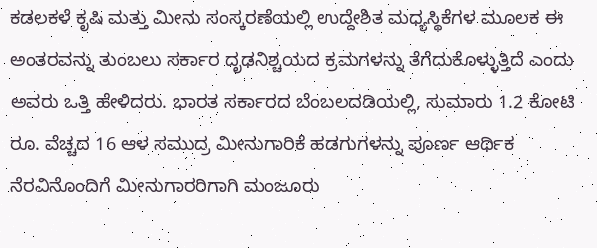ಕಡಲಕಳೆ ಕೃಷಿ ಮತ್ತು ಮೀನು ಸಂಸ್ಕರಣೆಯಲ್ಲಿ ಉದ್ದೇಶಿತ ಮಧ್ಯಸ್ಥಿಕೆಗಳ ಮೂಲಕ ಈ ಅಂತರವನ್ನು ತುಂಬಲು ಸರ್ಕಾರ ದೃಢನಿಶ್ಚಯದ ಕ್ರಮಗಳನ್ನು ತೆಗೆದುಕೊಳ್ಳುತ್ತಿದೆ ಎಂದು ಅವರು ಒತ್ತಿ ಹೇಳಿದರು. ಭಾರತ ಸರ್ಕಾರದ ಬೆಂಬಲದಡಿಯಲ್ಲಿ, ಸುಮಾರು 1.2 ಕೋಟಿ ರೂ. ವೆಚ್ಚದ 16 ಆಳ ಸಮುದ್ರ ಮೀನುಗಾರಿಕೆ ಹಡಗುಗಳನ್ನು ಪೂರ್ಣ ಆರ್ಥಿಕ ನೆರವಿನೊಂದಿಗೆ ಮೀನುಗಾರರಿಗಾಗಿ ಮಂಜೂರು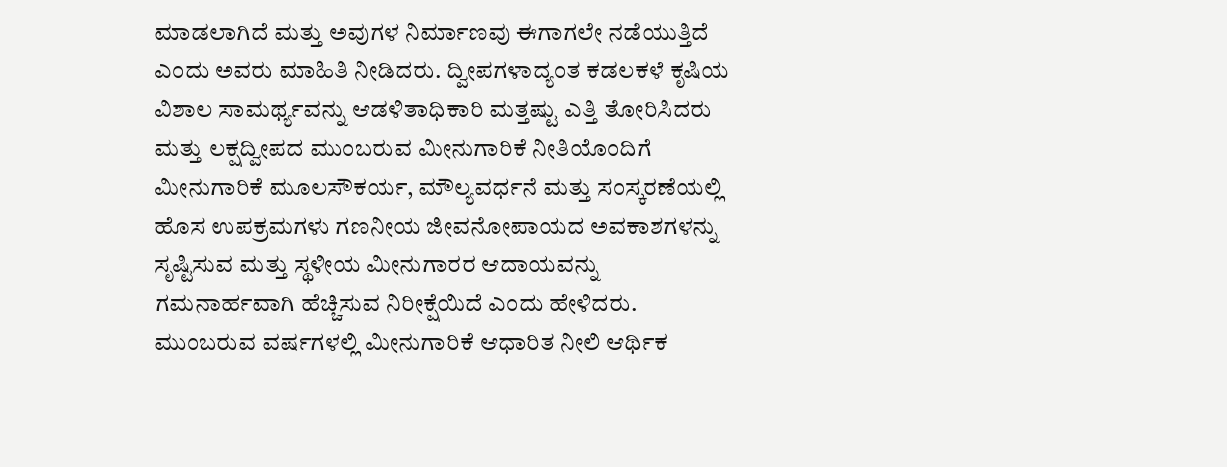ಮಾಡಲಾಗಿದೆ ಮತ್ತು ಅವುಗಳ ನಿರ್ಮಾಣವು ಈಗಾಗಲೇ ನಡೆಯುತ್ತಿದೆ ಎಂದು ಅವರು ಮಾಹಿತಿ ನೀಡಿದರು. ದ್ವೀಪಗಳಾದ್ಯಂತ ಕಡಲಕಳೆ ಕೃಷಿಯ ವಿಶಾಲ ಸಾಮರ್ಥ್ಯವನ್ನು ಆಡಳಿತಾಧಿಕಾರಿ ಮತ್ತಷ್ಟು ಎತ್ತಿ ತೋರಿಸಿದರು ಮತ್ತು ಲಕ್ಷದ್ವೀಪದ ಮುಂಬರುವ ಮೀನುಗಾರಿಕೆ ನೀತಿಯೊಂದಿಗೆ ಮೀನುಗಾರಿಕೆ ಮೂಲಸೌಕರ್ಯ, ಮೌಲ್ಯವರ್ಧನೆ ಮತ್ತು ಸಂಸ್ಕರಣೆಯಲ್ಲಿ ಹೊಸ ಉಪಕ್ರಮಗಳು ಗಣನೀಯ ಜೀವನೋಪಾಯದ ಅವಕಾಶಗಳನ್ನು ಸೃಷ್ಟಿಸುವ ಮತ್ತು ಸ್ಥಳೀಯ ಮೀನುಗಾರರ ಆದಾಯವನ್ನು ಗಮನಾರ್ಹವಾಗಿ ಹೆಚ್ಚಿಸುವ ನಿರೀಕ್ಷೆಯಿದೆ ಎಂದು ಹೇಳಿದರು. ಮುಂಬರುವ ವರ್ಷಗಳಲ್ಲಿ ಮೀನುಗಾರಿಕೆ ಆಧಾರಿತ ನೀಲಿ ಆರ್ಥಿಕ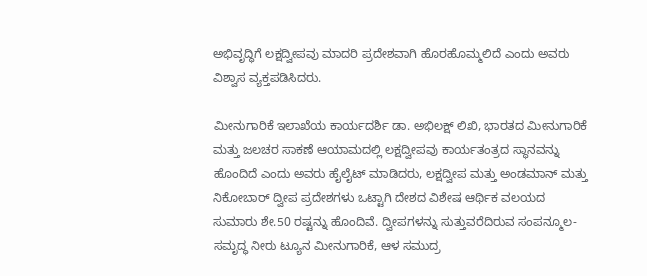ಅಭಿವೃದ್ಧಿಗೆ ಲಕ್ಷದ್ವೀಪವು ಮಾದರಿ ಪ್ರದೇಶವಾಗಿ ಹೊರಹೊಮ್ಮಲಿದೆ ಎಂದು ಅವರು ವಿಶ್ವಾಸ ವ್ಯಕ್ತಪಡಿಸಿದರು.

ಮೀನುಗಾರಿಕೆ ಇಲಾಖೆಯ ಕಾರ್ಯದರ್ಶಿ ಡಾ. ಅಭಿಲಕ್ಷ್ ಲಿಖಿ, ಭಾರತದ ಮೀನುಗಾರಿಕೆ ಮತ್ತು ಜಲಚರ ಸಾಕಣೆ ಆಯಾಮದಲ್ಲಿ ಲಕ್ಷದ್ವೀಪವು ಕಾರ್ಯತಂತ್ರದ ಸ್ಥಾನವನ್ನು ಹೊಂದಿದೆ ಎಂದು ಅವರು ಹೈಲೈಟ್ ಮಾಡಿದರು, ಲಕ್ಷದ್ವೀಪ ಮತ್ತು ಅಂಡಮಾನ್ ಮತ್ತು ನಿಕೋಬಾರ್ ದ್ವೀಪ ಪ್ರದೇಶಗಳು ಒಟ್ಟಾಗಿ ದೇಶದ ವಿಶೇಷ ಆರ್ಥಿಕ ವಲಯದ ಸುಮಾರು ಶೇ.50 ರಷ್ಟನ್ನು ಹೊಂದಿವೆ. ದ್ವೀಪಗಳನ್ನು ಸುತ್ತುವರೆದಿರುವ ಸಂಪನ್ಮೂಲ-ಸಮೃದ್ಧ ನೀರು ಟ್ಯೂನ ಮೀನುಗಾರಿಕೆ, ಆಳ ಸಮುದ್ರ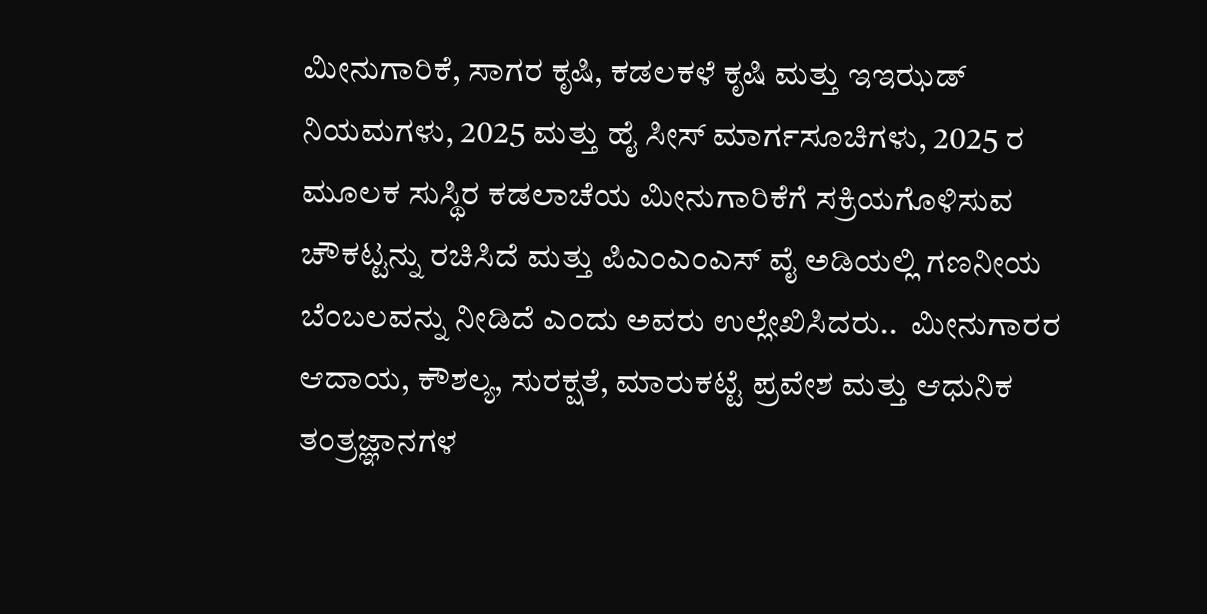ಮೀನುಗಾರಿಕೆ, ಸಾಗರ ಕೃಷಿ, ಕಡಲಕಳೆ ಕೃಷಿ ಮತ್ತು ಇಇಝಡ್ ನಿಯಮಗಳು, 2025 ಮತ್ತು ಹೈ ಸೀಸ್ ಮಾರ್ಗಸೂಚಿಗಳು, 2025 ರ ಮೂಲಕ ಸುಸ್ಥಿರ ಕಡಲಾಚೆಯ ಮೀನುಗಾರಿಕೆಗೆ ಸಕ್ರಿಯಗೊಳಿಸುವ ಚೌಕಟ್ಟನ್ನು ರಚಿಸಿದೆ ಮತ್ತು ಪಿಎಂಎಂಎಸ್ ವೈ ಅಡಿಯಲ್ಲಿ ಗಣನೀಯ ಬೆಂಬಲವನ್ನು ನೀಡಿದೆ ಎಂದು ಅವರು ಉಲ್ಲೇಖಿಸಿದರು..  ಮೀನುಗಾರರ ಆದಾಯ, ಕೌಶಲ್ಯ, ಸುರಕ್ಷತೆ, ಮಾರುಕಟ್ಟೆ ಪ್ರವೇಶ ಮತ್ತು ಆಧುನಿಕ ತಂತ್ರಜ್ಞಾನಗಳ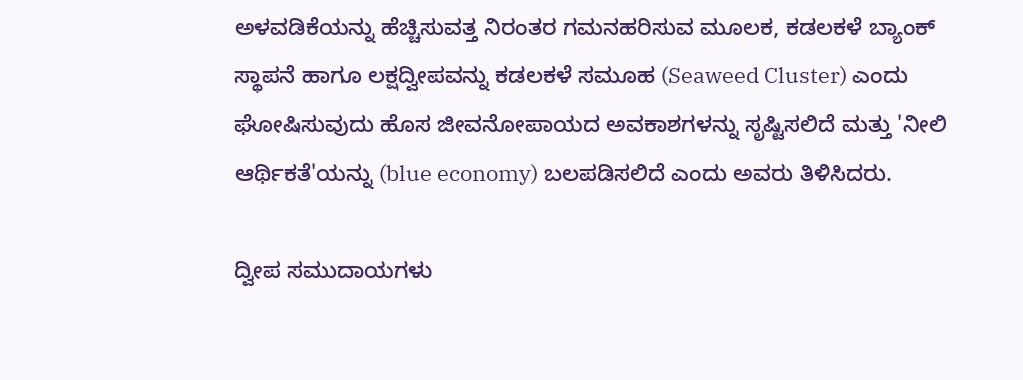ಅಳವಡಿಕೆಯನ್ನು ಹೆಚ್ಚಿಸುವತ್ತ ನಿರಂತರ ಗಮನಹರಿಸುವ ಮೂಲಕ, ಕಡಲಕಳೆ ಬ್ಯಾಂಕ್ ಸ್ಥಾಪನೆ ಹಾಗೂ ಲಕ್ಷದ್ವೀಪವನ್ನು ಕಡಲಕಳೆ ಸಮೂಹ (Seaweed Cluster) ಎಂದು ಘೋಷಿಸುವುದು ಹೊಸ ಜೀವನೋಪಾಯದ ಅವಕಾಶಗಳನ್ನು ಸೃಷ್ಟಿಸಲಿದೆ ಮತ್ತು 'ನೀಲಿ ಆರ್ಥಿಕತೆ'ಯನ್ನು (blue economy) ಬಲಪಡಿಸಲಿದೆ ಎಂದು ಅವರು ತಿಳಿಸಿದರು.

ದ್ವೀಪ ಸಮುದಾಯಗಳು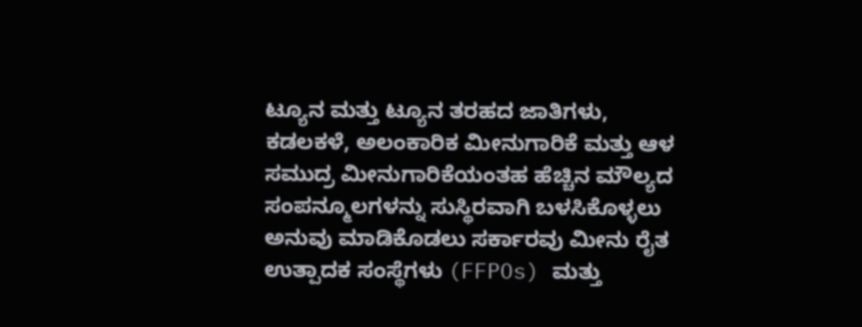ಟ್ಯೂನ ಮತ್ತು ಟ್ಯೂನ ತರಹದ ಜಾತಿಗಳು, ಕಡಲಕಳೆ, ಅಲಂಕಾರಿಕ ಮೀನುಗಾರಿಕೆ ಮತ್ತು ಆಳ ಸಮುದ್ರ ಮೀನುಗಾರಿಕೆಯಂತಹ ಹೆಚ್ಚಿನ ಮೌಲ್ಯದ ಸಂಪನ್ಮೂಲಗಳನ್ನು ಸುಸ್ಥಿರವಾಗಿ ಬಳಸಿಕೊಳ್ಳಲು ಅನುವು ಮಾಡಿಕೊಡಲು ಸರ್ಕಾರವು ಮೀನು ರೈತ ಉತ್ಪಾದಕ ಸಂಸ್ಥೆಗಳು (FFPOs) ಮತ್ತು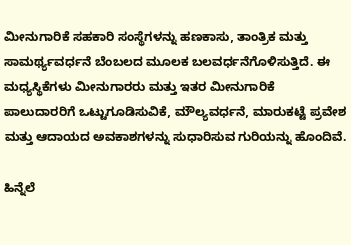ಮೀನುಗಾರಿಕೆ ಸಹಕಾರಿ ಸಂಸ್ಥೆಗಳನ್ನು ಹಣಕಾಸು, ತಾಂತ್ರಿಕ ಮತ್ತು ಸಾಮರ್ಥ್ಯವರ್ಧನೆ ಬೆಂಬಲದ ಮೂಲಕ ಬಲವರ್ಧನೆಗೊಳಿಸುತ್ತಿದೆ. ಈ ಮಧ್ಯಸ್ಥಿಕೆಗಳು ಮೀನುಗಾರರು ಮತ್ತು ಇತರ ಮೀನುಗಾರಿಕೆ ಪಾಲುದಾರರಿಗೆ ಒಟ್ಟುಗೂಡಿಸುವಿಕೆ, ಮೌಲ್ಯವರ್ಧನೆ, ಮಾರುಕಟ್ಟೆ ಪ್ರವೇಶ ಮತ್ತು ಆದಾಯದ ಅವಕಾಶಗಳನ್ನು ಸುಧಾರಿಸುವ ಗುರಿಯನ್ನು ಹೊಂದಿವೆ.

ಹಿನ್ನೆಲೆ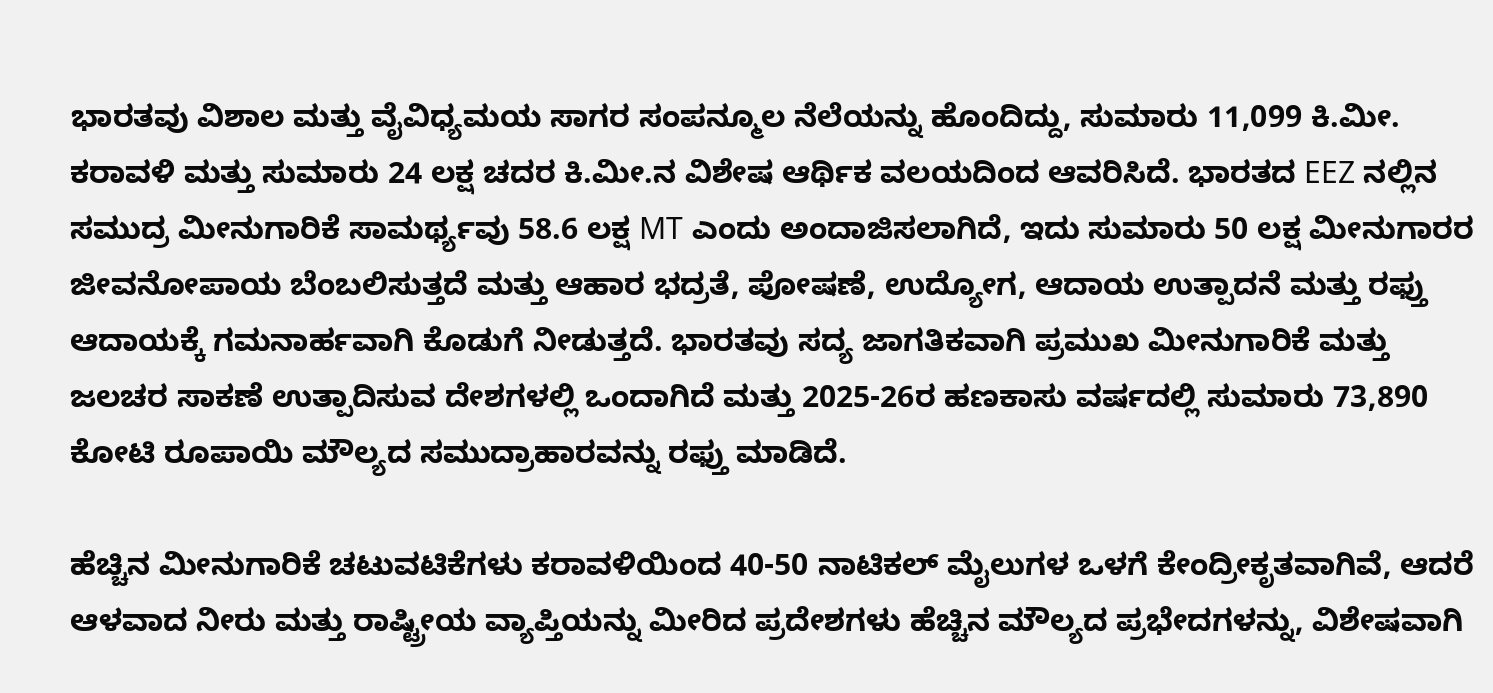ಭಾರತವು ವಿಶಾಲ ಮತ್ತು ವೈವಿಧ್ಯಮಯ ಸಾಗರ ಸಂಪನ್ಮೂಲ ನೆಲೆಯನ್ನು ಹೊಂದಿದ್ದು, ಸುಮಾರು 11,099 ಕಿ.ಮೀ. ಕರಾವಳಿ ಮತ್ತು ಸುಮಾರು 24 ಲಕ್ಷ ಚದರ ಕಿ.ಮೀ.ನ ವಿಶೇಷ ಆರ್ಥಿಕ ವಲಯದಿಂದ ಆವರಿಸಿದೆ. ಭಾರತದ EEZ ನಲ್ಲಿನ ಸಮುದ್ರ ಮೀನುಗಾರಿಕೆ ಸಾಮರ್ಥ್ಯವು 58.6 ಲಕ್ಷ MT ಎಂದು ಅಂದಾಜಿಸಲಾಗಿದೆ, ಇದು ಸುಮಾರು 50 ಲಕ್ಷ ಮೀನುಗಾರರ ಜೀವನೋಪಾಯ ಬೆಂಬಲಿಸುತ್ತದೆ ಮತ್ತು ಆಹಾರ ಭದ್ರತೆ, ಪೋಷಣೆ, ಉದ್ಯೋಗ, ಆದಾಯ ಉತ್ಪಾದನೆ ಮತ್ತು ರಫ್ತು ಆದಾಯಕ್ಕೆ ಗಮನಾರ್ಹವಾಗಿ ಕೊಡುಗೆ ನೀಡುತ್ತದೆ. ಭಾರತವು ಸದ್ಯ ಜಾಗತಿಕವಾಗಿ ಪ್ರಮುಖ ಮೀನುಗಾರಿಕೆ ಮತ್ತು ಜಲಚರ ಸಾಕಣೆ ಉತ್ಪಾದಿಸುವ ದೇಶಗಳಲ್ಲಿ ಒಂದಾಗಿದೆ ಮತ್ತು 2025-26ರ ಹಣಕಾಸು ವರ್ಷದಲ್ಲಿ ಸುಮಾರು 73,890 ಕೋಟಿ ರೂಪಾಯಿ ಮೌಲ್ಯದ ಸಮುದ್ರಾಹಾರವನ್ನು ರಫ್ತು ಮಾಡಿದೆ.

ಹೆಚ್ಚಿನ ಮೀನುಗಾರಿಕೆ ಚಟುವಟಿಕೆಗಳು ಕರಾವಳಿಯಿಂದ 40-50 ನಾಟಿಕಲ್ ಮೈಲುಗಳ ಒಳಗೆ ಕೇಂದ್ರೀಕೃತವಾಗಿವೆ, ಆದರೆ ಆಳವಾದ ನೀರು ಮತ್ತು ರಾಷ್ಟ್ರೀಯ ವ್ಯಾಪ್ತಿಯನ್ನು ಮೀರಿದ ಪ್ರದೇಶಗಳು ಹೆಚ್ಚಿನ ಮೌಲ್ಯದ ಪ್ರಭೇದಗಳನ್ನು, ವಿಶೇಷವಾಗಿ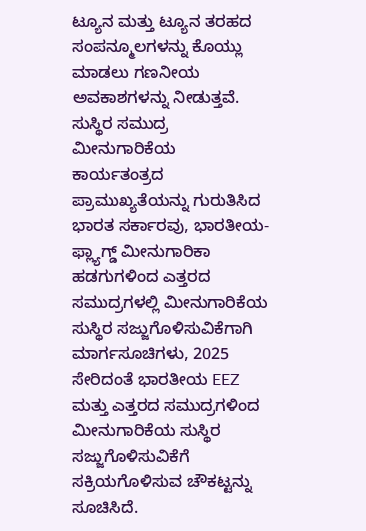ಟ್ಯೂನ ಮತ್ತು ಟ್ಯೂನ ತರಹದ ಸಂಪನ್ಮೂಲಗಳನ್ನು ಕೊಯ್ಲು ಮಾಡಲು ಗಣನೀಯ ಅವಕಾಶಗಳನ್ನು ನೀಡುತ್ತವೆ. ಸುಸ್ಥಿರ ಸಮುದ್ರ ಮೀನುಗಾರಿಕೆಯ ಕಾರ್ಯತಂತ್ರದ ಪ್ರಾಮುಖ್ಯತೆಯನ್ನು ಗುರುತಿಸಿದ ಭಾರತ ಸರ್ಕಾರವು, ಭಾರತೀಯ-ಫ್ಲ್ಯಾಗ್ಡ್ ಮೀನುಗಾರಿಕಾ ಹಡಗುಗಳಿಂದ ಎತ್ತರದ ಸಮುದ್ರಗಳಲ್ಲಿ ಮೀನುಗಾರಿಕೆಯ ಸುಸ್ಥಿರ ಸಜ್ಜುಗೊಳಿಸುವಿಕೆಗಾಗಿ ಮಾರ್ಗಸೂಚಿಗಳು, 2025 ಸೇರಿದಂತೆ ಭಾರತೀಯ EEZ ಮತ್ತು ಎತ್ತರದ ಸಮುದ್ರಗಳಿಂದ ಮೀನುಗಾರಿಕೆಯ ಸುಸ್ಥಿರ ಸಜ್ಜುಗೊಳಿಸುವಿಕೆಗೆ ಸಕ್ರಿಯಗೊಳಿಸುವ ಚೌಕಟ್ಟನ್ನು ಸೂಚಿಸಿದೆ.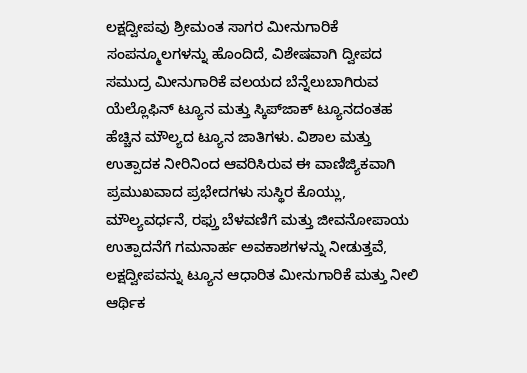ಲಕ್ಷದ್ವೀಪವು ಶ್ರೀಮಂತ ಸಾಗರ ಮೀನುಗಾರಿಕೆ ಸಂಪನ್ಮೂಲಗಳನ್ನು ಹೊಂದಿದೆ, ವಿಶೇಷವಾಗಿ ದ್ವೀಪದ ಸಮುದ್ರ ಮೀನುಗಾರಿಕೆ ವಲಯದ ಬೆನ್ನೆಲುಬಾಗಿರುವ ಯೆಲ್ಲೊಫಿನ್ ಟ್ಯೂನ ಮತ್ತು ಸ್ಕಿಪ್‌ಜಾಕ್ ಟ್ಯೂನದಂತಹ ಹೆಚ್ಚಿನ ಮೌಲ್ಯದ ಟ್ಯೂನ ಜಾತಿಗಳು. ವಿಶಾಲ ಮತ್ತು ಉತ್ಪಾದಕ ನೀರಿನಿಂದ ಆವರಿಸಿರುವ ಈ ವಾಣಿಜ್ಯಿಕವಾಗಿ ಪ್ರಮುಖವಾದ ಪ್ರಭೇದಗಳು ಸುಸ್ಥಿರ ಕೊಯ್ಲು, ಮೌಲ್ಯವರ್ಧನೆ, ರಫ್ತು ಬೆಳವಣಿಗೆ ಮತ್ತು ಜೀವನೋಪಾಯ ಉತ್ಪಾದನೆಗೆ ಗಮನಾರ್ಹ ಅವಕಾಶಗಳನ್ನು ನೀಡುತ್ತವೆ, ಲಕ್ಷದ್ವೀಪವನ್ನು ಟ್ಯೂನ ಆಧಾರಿತ ಮೀನುಗಾರಿಕೆ ಮತ್ತು ನೀಲಿ ಆರ್ಥಿಕ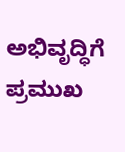ಅಭಿವೃದ್ಧಿಗೆ ಪ್ರಮುಖ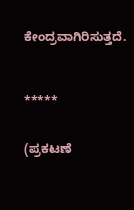ಕೇಂದ್ರವಾಗಿರಿಸುತ್ತದೆ.



*****


(ಪ್ರಕಟಣೆ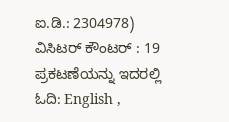ಐ.ಡಿ.: 2304978) ವಿಸಿಟರ್ ಕೌಂಟರ್ : 19
ಪ್ರಕಟಣೆಯನ್ನು ಇದರಲ್ಲಿ ಓದಿ: English ,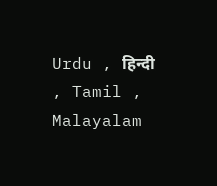Urdu , हिन्दी , Tamil , Malayalam